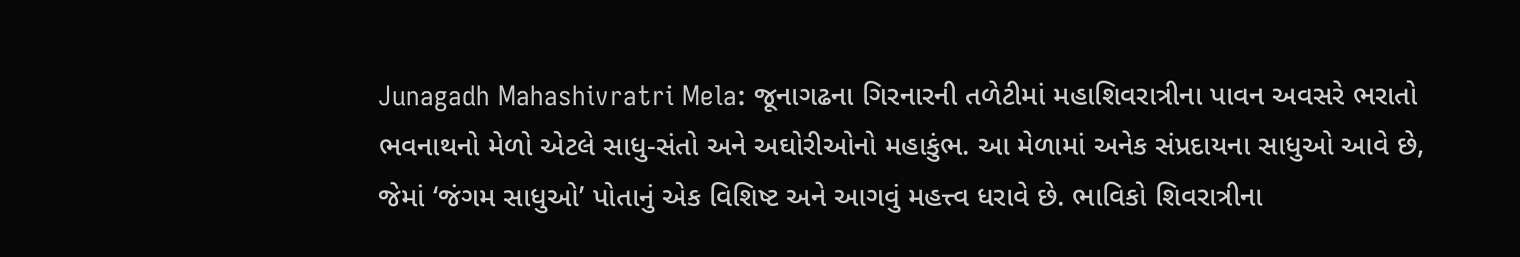Junagadh Mahashivratri Mela: જૂનાગઢના ગિરનારની તળેટીમાં મહાશિવરાત્રીના પાવન અવસરે ભરાતો ભવનાથનો મેળો એટલે સાધુ-સંતો અને અઘોરીઓનો મહાકુંભ. આ મેળામાં અનેક સંપ્રદાયના સાધુઓ આવે છે, જેમાં ‘જંગમ સાધુઓ’ પોતાનું એક વિશિષ્ટ અને આગવું મહત્ત્વ ધરાવે છે. ભાવિકો શિવરાત્રીના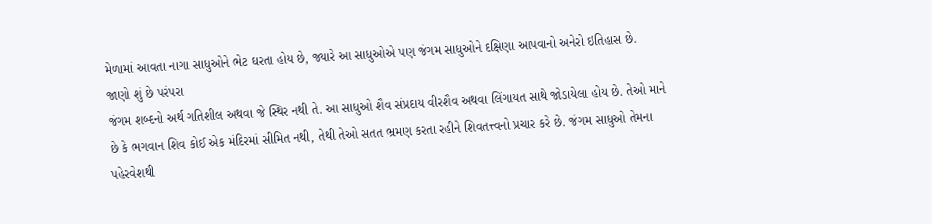મેળામાં આવતા નાગા સાધુઓને ભેટ ઘરતા હોય છે, જ્યારે આ સાધુઓએ પણ જંગમ સાધુઓને દક્ષિણા આપવાનો અનેરો ઇતિહાસ છે.
જાણો શું છે પરંપરા
જંગમ શબ્દનો અર્થ ગતિશીલ અથવા જે સ્થિર નથી તે. આ સાધુઓ શૈવ સંપ્રદાય વીરશૈવ અથવા લિંગાયત સાથે જોડાયેલા હોય છે. તેઓ માને છે કે ભગવાન શિવ કોઈ એક મંદિરમાં સીમિત નથી, તેથી તેઓ સતત ભ્રમણ કરતા રહીને શિવતત્ત્વનો પ્રચાર કરે છે. જંગમ સાધુઓ તેમના પહેરવેશથી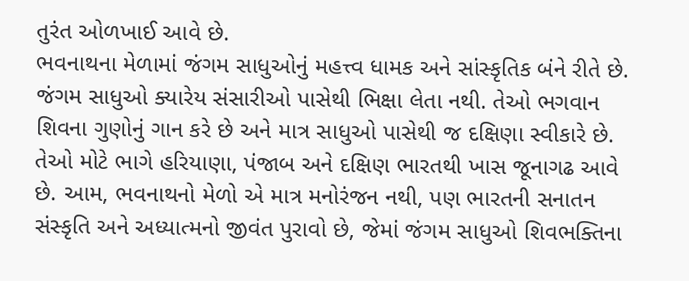તુરંત ઓળખાઈ આવે છે.
ભવનાથના મેળામાં જંગમ સાધુઓનું મહત્ત્વ ધામક અને સાંસ્કૃતિક બંને રીતે છે. જંગમ સાધુઓ ક્યારેય સંસારીઓ પાસેથી ભિક્ષા લેતા નથી. તેઓ ભગવાન શિવના ગુણોનું ગાન કરે છે અને માત્ર સાધુઓ પાસેથી જ દક્ષિણા સ્વીકારે છે. તેઓ મોટે ભાગે હરિયાણા, પંજાબ અને દક્ષિણ ભારતથી ખાસ જૂનાગઢ આવે છે. આમ, ભવનાથનો મેળો એ માત્ર મનોરંજન નથી, પણ ભારતની સનાતન સંસ્કૃતિ અને અધ્યાત્મનો જીવંત પુરાવો છે, જેમાં જંગમ સાધુઓ શિવભક્તિના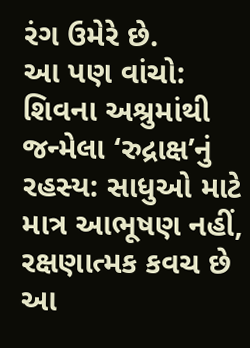રંગ ઉમેરે છે.
આ પણ વાંચો: શિવના અશ્રુમાંથી જન્મેલા ‘રુદ્રાક્ષ’નું રહસ્ય: સાધુઓ માટે માત્ર આભૂષણ નહીં, રક્ષણાત્મક કવચ છે આ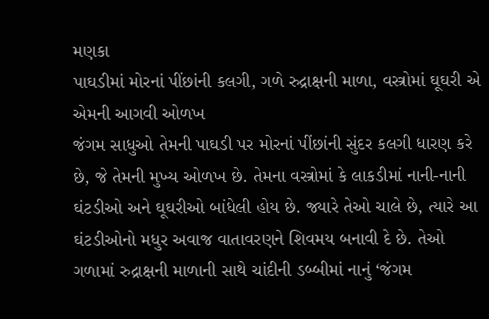મણકા
પાઘડીમાં મોરનાં પીંછાંની કલગી, ગળે રુદ્રાક્ષની માળા, વસ્ત્રોમાં ઘૂઘરી એ એમની આગવી ઓળખ
જંગમ સાધુઓ તેમની પાઘડી પર મોરનાં પીંછાંની સુંદર કલગી ધારણ કરે છે, જે તેમની મુખ્ય ઓળખ છે. તેમના વસ્ત્રોમાં કે લાકડીમાં નાની-નાની ઘંટડીઓ અને ઘૂઘરીઓ બાંધેલી હોય છે. જ્યારે તેઓ ચાલે છે, ત્યારે આ ઘંટડીઓનો મધુર અવાજ વાતાવરણને શિવમય બનાવી દે છે. તેઓ ગળામાં રુદ્રાક્ષની માળાની સાથે ચાંદીની ડબ્બીમાં નાનું ‘જંગમ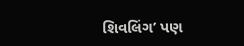શિવલિંગ’ પણ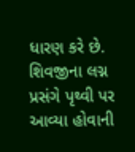ધારણ કરે છે.
શિવજીના લગ્ન પ્રસંગે પૃથ્વી પર આવ્યા હોવાની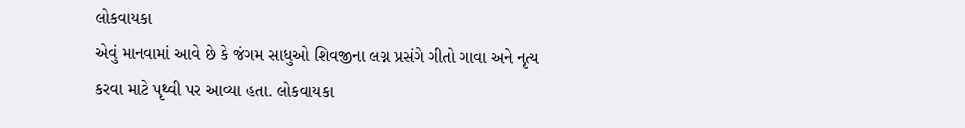લોકવાયકા
એવું માનવામાં આવે છે કે જંગમ સાધુઓ શિવજીના લગ્ન પ્રસંગે ગીતો ગાવા અને નૃત્ય કરવા માટે પૃથ્વી પર આવ્યા હતા. લોકવાયકા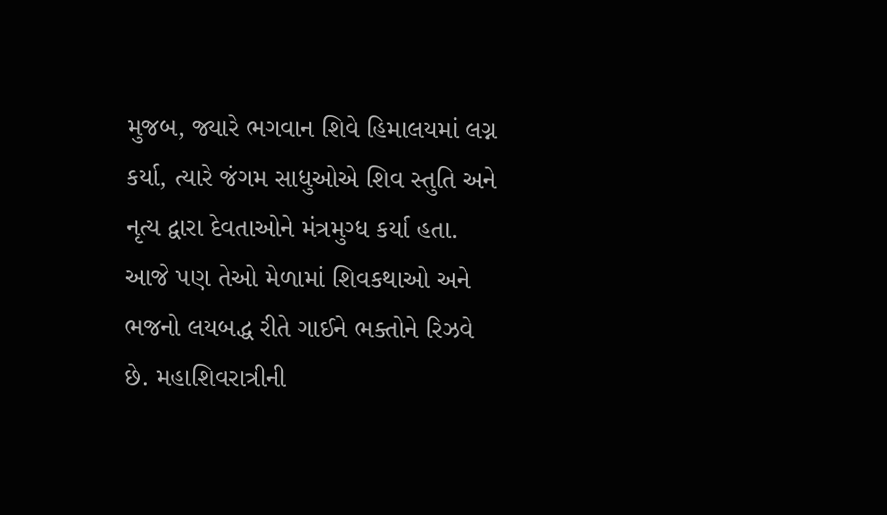મુજબ, જ્યારે ભગવાન શિવે હિમાલયમાં લગ્ન કર્યા, ત્યારે જંગમ સાધુઓએ શિવ સ્તુતિ અને નૃત્ય દ્વારા દેવતાઓને મંત્રમુગ્ધ કર્યા હતા. આજે પણ તેઓ મેળામાં શિવકથાઓ અને ભજનો લયબદ્ધ રીતે ગાઈને ભક્તોને રિઝવે છે. મહાશિવરાત્રીની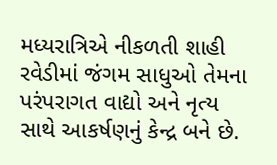મધ્યરાત્રિએ નીકળતી શાહી રવેડીમાં જંગમ સાધુઓ તેમના પરંપરાગત વાદ્યો અને નૃત્ય સાથે આકર્ષણનું કેન્દ્ર બને છે.